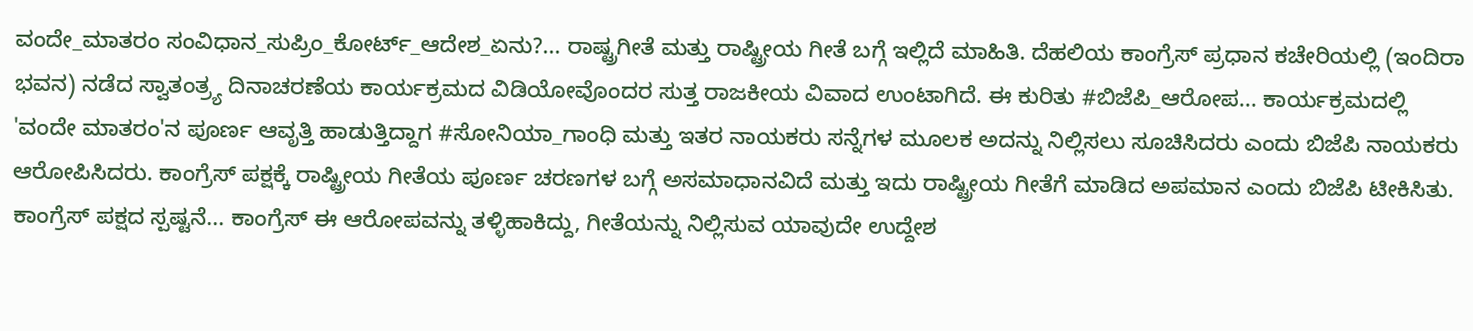ವಂದೇ_ಮಾತರಂ ಸಂವಿಧಾನ_ಸುಪ್ರಿಂ_ಕೋರ್ಟ್_ಆದೇಶ_ಏನು?... ರಾಷ್ಟ್ರಗೀತೆ ಮತ್ತು ರಾಷ್ಟ್ರೀಯ ಗೀತೆ ಬಗ್ಗೆ ಇಲ್ಲಿದೆ ಮಾಹಿತಿ. ದೆಹಲಿಯ ಕಾಂಗ್ರೆಸ್ ಪ್ರಧಾನ ಕಚೇರಿಯಲ್ಲಿ (ಇಂದಿರಾ ಭವನ) ನಡೆದ ಸ್ವಾತಂತ್ರ್ಯ ದಿನಾಚರಣೆಯ ಕಾರ್ಯಕ್ರಮದ ವಿಡಿಯೋವೊಂದರ ಸುತ್ತ ರಾಜಕೀಯ ವಿವಾದ ಉಂಟಾಗಿದೆ. ಈ ಕುರಿತು #ಬಿಜೆಪಿ_ಆರೋಪ... ಕಾರ್ಯಕ್ರಮದಲ್ಲಿ 'ವಂದೇ ಮಾತರಂ'ನ ಪೂರ್ಣ ಆವೃತ್ತಿ ಹಾಡುತ್ತಿದ್ದಾಗ #ಸೋನಿಯಾ_ಗಾಂಧಿ ಮತ್ತು ಇತರ ನಾಯಕರು ಸನ್ನೆಗಳ ಮೂಲಕ ಅದನ್ನು ನಿಲ್ಲಿಸಲು ಸೂಚಿಸಿದರು ಎಂದು ಬಿಜೆಪಿ ನಾಯಕರು ಆರೋಪಿಸಿದರು. ಕಾಂಗ್ರೆಸ್ ಪಕ್ಷಕ್ಕೆ ರಾಷ್ಟ್ರೀಯ ಗೀತೆಯ ಪೂರ್ಣ ಚರಣಗಳ ಬಗ್ಗೆ ಅಸಮಾಧಾನವಿದೆ ಮತ್ತು ಇದು ರಾಷ್ಟ್ರೀಯ ಗೀತೆಗೆ ಮಾಡಿದ ಅಪಮಾನ ಎಂದು ಬಿಜೆಪಿ ಟೀಕಿಸಿತು. ಕಾಂಗ್ರೆಸ್ ಪಕ್ಷದ ಸ್ಪಷ್ಟನೆ... ಕಾಂಗ್ರೆಸ್ ಈ ಆರೋಪವನ್ನು ತಳ್ಳಿಹಾಕಿದ್ದು, ಗೀತೆಯನ್ನು ನಿಲ್ಲಿಸುವ ಯಾವುದೇ ಉದ್ದೇಶ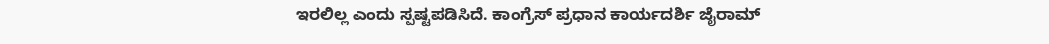ಇರಲಿಲ್ಲ ಎಂದು ಸ್ಪಷ್ಟಪಡಿಸಿದೆ. ಕಾಂಗ್ರೆಸ್ ಪ್ರಧಾನ ಕಾರ್ಯದರ್ಶಿ ಜೈರಾಮ್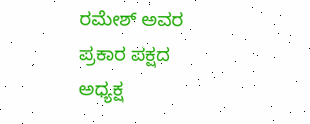ರಮೇಶ್ ಅವರ ಪ್ರಕಾರ ಪಕ್ಷದ ಅಧ್ಯಕ್ಷ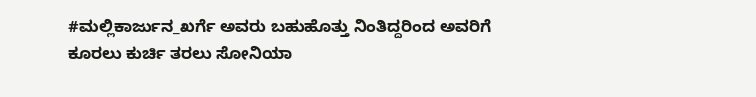#ಮಲ್ಲಿಕಾರ್ಜುನ_ಖರ್ಗೆ ಅವರು ಬಹುಹೊತ್ತು ನಿಂತಿದ್ದರಿಂದ ಅವರಿಗೆ ಕೂರಲು ಕುರ್ಚಿ ತರಲು ಸೋನಿಯಾ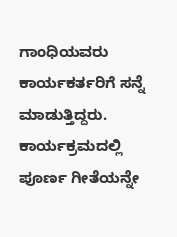ಗಾಂಧಿಯವರು ಕಾರ್ಯಕರ್ತರಿಗೆ ಸನ್ನೆ ಮಾಡುತ್ತಿದ್ದರು. ಕಾರ್ಯಕ್ರಮದಲ್ಲಿ ಪೂರ್ಣ ಗೀತೆಯನ್ನೇ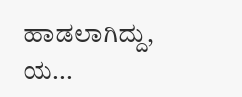ಹಾಡಲಾಗಿದ್ದು, ಯ...